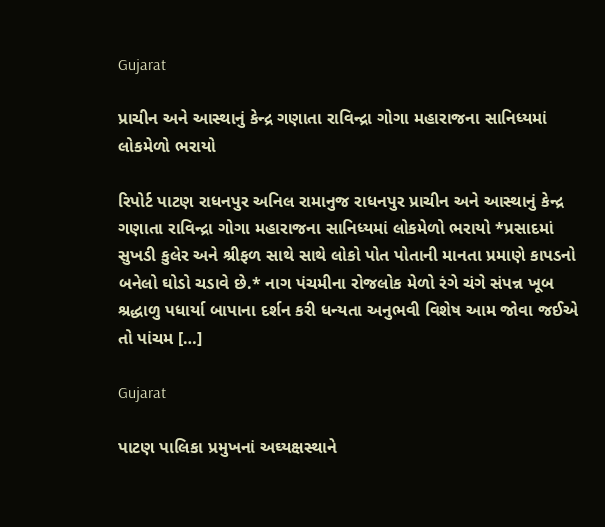Gujarat

પ્રાચીન અને આસ્થાનું કેન્દ્ર ગણાતા રાવિન્દ્રા ગોગા મહારાજના સાનિધ્યમાં લોકમેળો ભરાયો

રિપોર્ટ પાટણ રાધનપુર અનિલ રામાનુજ રાધનપુર પ્રાચીન અને આસ્થાનું કેન્દ્ર ગણાતા રાવિન્દ્રા ગોગા મહારાજના સાનિધ્યમાં લોકમેળો ભરાયો *પ્રસાદમાં સુખડી કુલેર અને શ્રીફળ સાથે સાથે લોકો પોત પોતાની માનતા પ્રમાણે કાપડનો બનેલો ઘોડો ચડાવે છે.* નાગ પંચમીના રોજલોક મેળો રંગે ચંગે સંપન્ન ખૂબ શ્રદ્ધાળુ પધાર્યા બાપાના દર્શન કરી ધન્યતા અનુભવી વિશેષ આમ જોવા જઈએ તો પાંચમ […]

Gujarat

પાટણ પાલિકા પ્રમુખનાં અઘ્યક્ષસ્થાને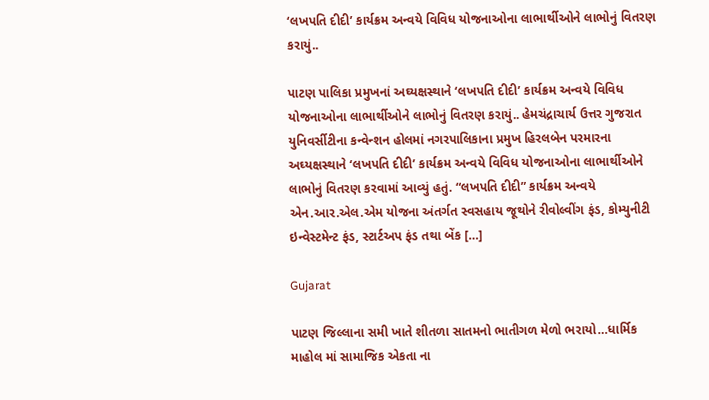‘લખપતિ દીદી’ કાર્યક્રમ અન્વયે વિવિધ યોજનાઓના લાભાર્થીઓને લાભોનું વિતરણ કરાયું..

પાટણ પાલિકા પ્રમુખનાં અઘ્યક્ષસ્થાને ‘લખપતિ દીદી’ કાર્યક્રમ અન્વયે વિવિધ યોજનાઓના લાભાર્થીઓને લાભોનું વિતરણ કરાયું.. હેમચંદ્રાચાર્ય ઉત્તર ગુજરાત યુનિવર્સીટીના કન્વેન્શન હોલમાં નગરપાલિકાના પ્રમુખ હિરલબેન પરમારના અઘ્યક્ષસ્થાને ‘લખપતિ દીદી’ કાર્યક્રમ અન્વયે વિવિધ યોજનાઓના લાભાર્થીઓને લાભોનું વિતરણ કરવામાં આવ્યું હતું. “લખપતિ દીદી” કાર્યક્રમ અન્વયે એન.આર.એલ.એમ યોજના અંતર્ગત સ્વસહાય જૂથોને રીવોલ્વીંગ ફંડ, કોમ્યુનીટી ઇન્વેસ્ટમેન્ટ ફંડ, સ્ટાર્ટઅપ ફંડ તથા બેંક […]

Gujarat

પાટણ જિલ્લાના સમી ખાતે શીતળા સાતમનો ભાતીગળ મેળો ભરાયો…ધાર્મિક માહોલ માં સામાજિક એકતા ના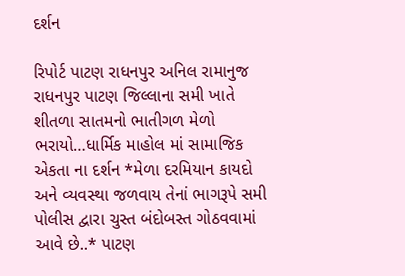દર્શન

રિપોર્ટ પાટણ રાધનપુર અનિલ રામાનુજ રાધનપુર પાટણ જિલ્લાના સમી ખાતે શીતળા સાતમનો ભાતીગળ મેળો ભરાયો…ધાર્મિક માહોલ માં સામાજિક એકતા ના દર્શન *મેળા દરમિયાન કાયદો અને વ્યવસ્થા જળવાય તેનાં ભાગરૂપે સમી પોલીસ દ્વારા ચુસ્ત બંદોબસ્ત ગોઠવવામાં આવે છે..* પાટણ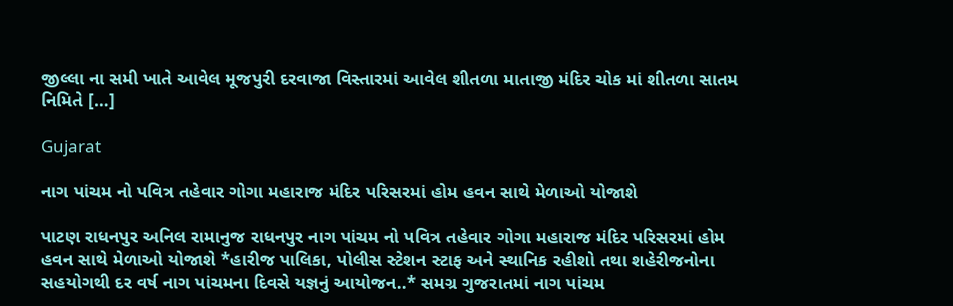જીલ્લા ના સમી ખાતે આવેલ મૂજપુરી દરવાજા વિસ્તારમાં આવેલ શીતળા માતાજી મંદિર ચોક માં શીતળા સાતમ નિમિતે […]

Gujarat

નાગ પાંચમ નો પવિત્ર તહેવાર ગોગા મહારાજ મંદિર પરિસરમાં હોમ હવન સાથે મેળાઓ યોજાશે

પાટણ રાધનપુર અનિલ રામાનુજ રાધનપુર નાગ પાંચમ નો પવિત્ર તહેવાર ગોગા મહારાજ મંદિર પરિસરમાં હોમ હવન સાથે મેળાઓ યોજાશે *હારીજ પાલિકા, પોલીસ સ્ટેશન સ્ટાફ અને સ્થાનિક રહીશો તથા શહેરીજનોના સહયોગથી દર વર્ષ નાગ પાંચમના દિવસે યજ્ઞનું આયોજન..* સમગ્ર ગુજરાતમાં નાગ પાંચમ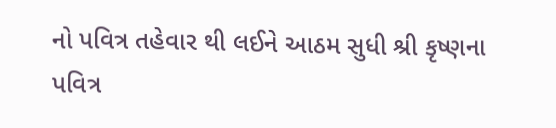નો પવિત્ર તહેવાર થી લઈને આઠમ સુધી શ્રી કૃષ્ણના પવિત્ર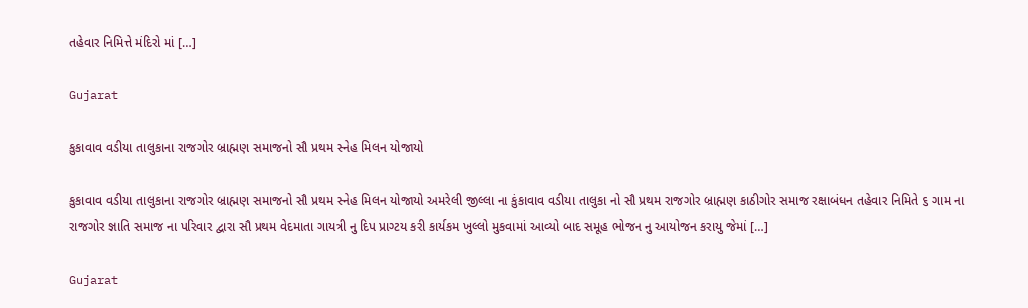તહેવાર નિમિત્તે મંદિરો માં […]

Gujarat

કુકાવાવ વડીયા તાલુકાના રાજગોર બ્રાહ્મણ સમાજનો સૌ પ્રથમ સ્નેહ મિલન યોજાયો

કુકાવાવ વડીયા તાલુકાના રાજગોર બ્રાહ્મણ સમાજનો સૌ પ્રથમ સ્નેહ મિલન યોજાયો અમરેલી જીલ્લા ના કુંકાવાવ વડીયા તાલુકા નો સૌ પ્રથમ રાજગોર બ્રાહ્મણ કાઠીગોર સમાજ રક્ષાબંધન તહેવાર નિમિતે ૬ ગામ ના રાજગોર જ્ઞાતિ સમાજ ના પરિવાર દ્વારા સૌ પ્રથમ વેદમાતા ગાયત્રી નુ દિપ પ્રાગ્ટય કરી કાર્યકમ ખુલ્લો મુકવામાં આવ્યો બાદ સમૂહ ભોજન નુ આયોજન કરાયુ જેમાં […]

Gujarat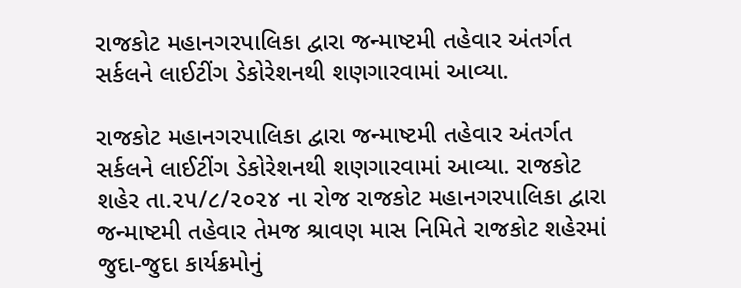રાજકોટ મહાનગરપાલિકા દ્વારા જન્માષ્ટમી તહેવાર અંતર્ગત સર્કલને લાઈટીંગ ડેકોરેશનથી શણગારવામાં આવ્યા.

રાજકોટ મહાનગરપાલિકા દ્વારા જન્માષ્ટમી તહેવાર અંતર્ગત સર્કલને લાઈટીંગ ડેકોરેશનથી શણગારવામાં આવ્યા. રાજકોટ શહેર તા.૨૫/૮/૨૦૨૪ ના રોજ રાજકોટ મહાનગરપાલિકા દ્વારા જન્માષ્ટમી તહેવાર તેમજ શ્રાવણ માસ નિમિતે રાજકોટ શહેરમાં જુદા-જુદા કાર્યક્રમોનું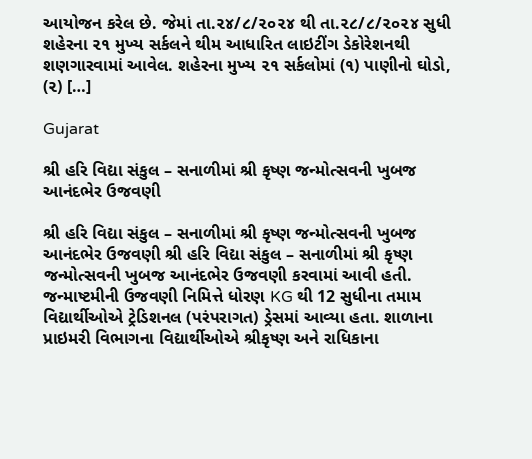આયોજન કરેલ છે. જેમાં તા.૨૪/૮/૨૦૨૪ થી તા.૨૮/૮/૨૦૨૪ સુધી શહેરના ૨૧ મુખ્ય સર્કલને થીમ આધારિત લાઇટીંગ ડેકોરેશનથી શણગારવામાં આવેલ. શહેરના મુખ્ય ૨૧ સર્કલોમાં (૧) પાણીનો ઘોડો, (૨) […]

Gujarat

શ્રી હરિ વિદ્યા સંકુલ – સનાળીમાં શ્રી કૃષ્ણ જન્મોત્સવની ખુબજ આનંદભેર ઉજવણી

શ્રી હરિ વિદ્યા સંકુલ – સનાળીમાં શ્રી કૃષ્ણ જન્મોત્સવની ખુબજ આનંદભેર ઉજવણી શ્રી હરિ વિદ્યા સંકુલ – સનાળીમાં શ્રી કૃષ્ણ જન્મોત્સવની ખુબજ આનંદભેર ઉજવણી કરવામાં આવી હતી. જન્માષ્ટમીની ઉજવણી નિમિત્તે ધોરણ KG થી 12 સુધીના તમામ વિદ્યાર્થીઓએ ટ્રેડિશનલ (પરંપરાગત) ડ્રેસમાં આવ્યા હતા. શાળાના પ્રાઇમરી વિભાગના વિદ્યાર્થીઓએ શ્રીકૃષ્ણ અને રાધિકાના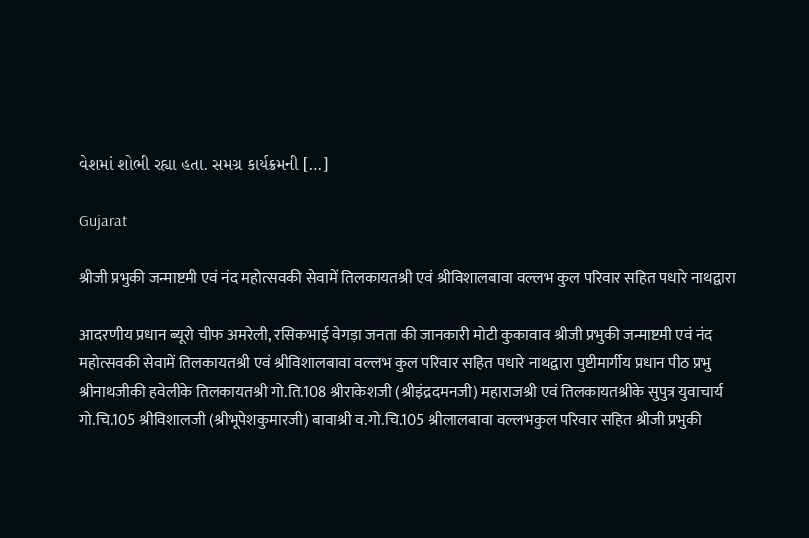વેશમાં શોભી રહ્યા હતા. સમગ્ર કાર્યક્રમની […]

Gujarat

श्रीजी प्रभुकी जन्माष्टमी एवं नंद महोत्सवकी सेवामें तिलकायतश्री एवं श्रीविशालबावा वल्लभ कुल परिवार सहित पधारे नाथद्वारा

आदरणीय प्रधान ब्यूरो चीफ अमरेली, रसिकभाई वेगड़ा जनता की जानकारी मोटी कुकावाव श्रीजी प्रभुकी जन्माष्टमी एवं नंद महोत्सवकी सेवामें तिलकायतश्री एवं श्रीविशालबावा वल्लभ कुल परिवार सहित पधारे नाथद्वारा पुष्टीमार्गीय प्रधान पीठ प्रभु श्रीनाथजीकी हवेलीके तिलकायतश्री गो.ति.108 श्रीराकेशजी (श्रीइंद्रदमनजी) महाराजश्री एवं तिलकायतश्रीके सुपुत्र युवाचार्य गो.चि.105 श्रीविशालजी (श्रीभूपेशकुमारजी) बावाश्री व.गो.चि.105 श्रीलालबावा वल्लभकुल परिवार सहित श्रीजी प्रभुकी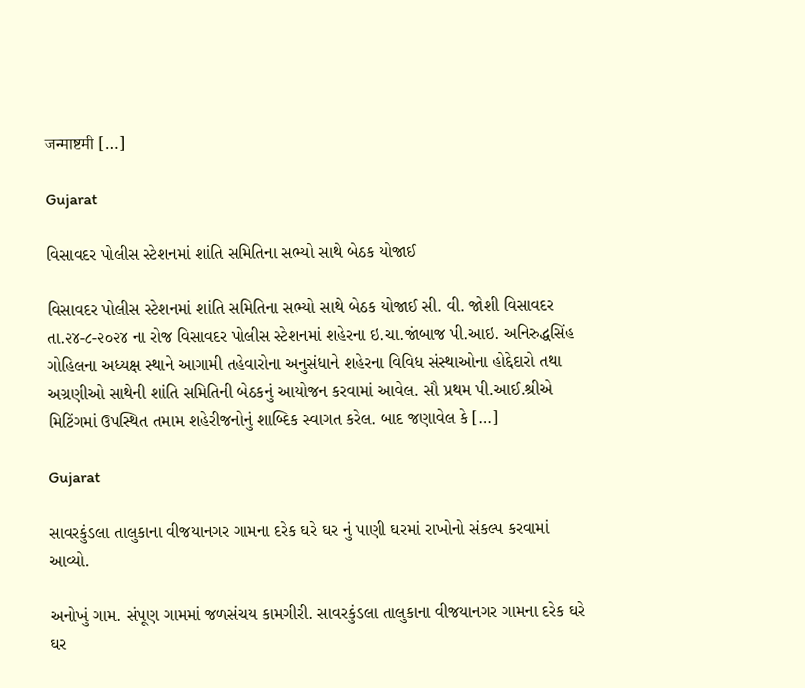जन्माष्टमी […]

Gujarat

વિસાવદર પોલીસ સ્ટેશનમાં શાંતિ સમિતિના સભ્યો સાથે બેઠક યોજાઈ

વિસાવદર પોલીસ સ્ટેશનમાં શાંતિ સમિતિના સભ્યો સાથે બેઠક યોજાઈ સી. વી. જોશી વિસાવદર તા.૨૪-૮-૨૦૨૪ ના રોજ વિસાવદર પોલીસ સ્ટેશનમાં શહેરના ઇ.ચા.જાંબાજ પી.આઇ. અનિરુદ્ધસિંહ ગોહિલના અધ્યક્ષ સ્થાને આગામી તહેવારોના અનુસંધાને શહેરના વિવિધ સંસ્થાઓના હોદ્દેદારો તથા અગ્રણીઓ સાથેની શાંતિ સમિતિની બેઠકનું આયોજન કરવામાં આવેલ. સૌ પ્રથમ પી.આઈ.શ્રીએ મિટિંગમાં ઉપસ્થિત તમામ શહેરીજનોનું શાબ્દિક સ્વાગત કરેલ. બાદ જણાવેલ કે […]

Gujarat

સાવરકુંડલા તાલુકાના વીજયાનગર ગામના દરેક ઘરે ઘર નું પાણી ઘરમાં રાખોનો સંકલ્પ કરવામાં આવ્યો.

અનોખું ગામ. સંપૂણ ગામમાં જળસંચય કામગીરી. સાવરકુંડલા તાલુકાના વીજયાનગર ગામના દરેક ઘરે ઘર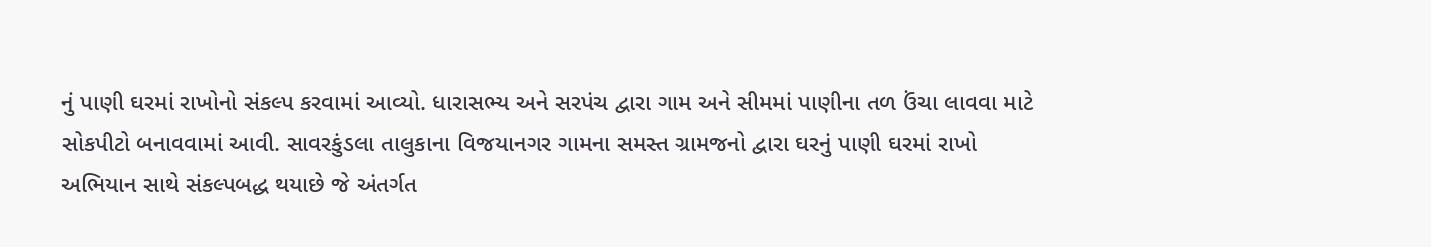નું પાણી ઘરમાં રાખોનો સંકલ્પ કરવામાં આવ્યો. ધારાસભ્ય અને સરપંચ દ્વારા ગામ અને સીમમાં પાણીના તળ ઉંચા લાવવા માટે સોકપીટો બનાવવામાં આવી. સાવરકુંડલા તાલુકાના વિજયાનગર ગામના સમસ્ત ગ્રામજનો દ્વારા ઘરનું પાણી ઘરમાં રાખો અભિયાન સાથે સંકલ્પબદ્ધ થયાછે જે અંતર્ગત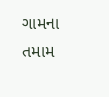ગામના તમામ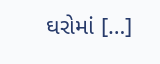ઘરોમાં […]